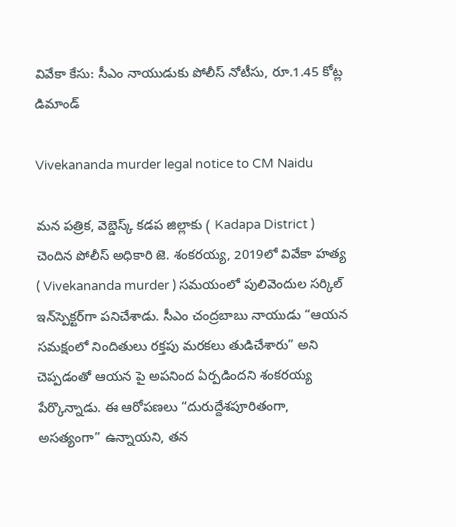వివేకా కేసు: సీఎం నాయుడుకు పోలీస్ నోటీసు, రూ.1.45 కోట్ల డిమాండ్

Vivekananda murder legal notice to CM Naidu

మన పత్రిక, వెబ్డెస్క్ కడప జిల్లాకు ( Kadapa District ) చెందిన పోలీస్ అధికారి జె. శంకరయ్య, 2019లో వివేకా హత్య ( Vivekananda murder ) సమయంలో పులివెందుల సర్కిల్ ఇన్‌స్పెక్టర్‌గా పనిచేశాడు. సీఎం చంద్రబాబు నాయుడు “ఆయన సమక్షంలో నిందితులు రక్తపు మరకలు తుడిచేశారు” అని చెప్పడంతో ఆయన పై అపనింద ఏర్పడిందని శంకరయ్య పేర్కొన్నాడు. ఈ ఆరోపణలు “దురుద్దేశపూరితంగా, అసత్యంగా” ఉన్నాయని, తన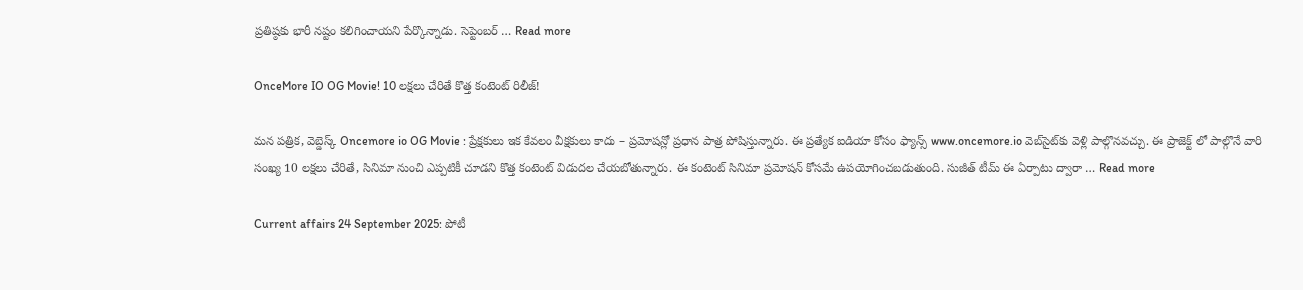ప్రతిష్ఠకు భారీ నష్టం కలిగించాయని పేర్కొన్నాడు. సెప్టెంబర్ … Read more

OnceMore IO OG Movie! 10 లక్షలు చేరితే కొత్త కంటెంట్ రిలీజ్!

మన పత్రిక, వెబ్డెస్క్ Oncemore io OG Movie : ప్రేక్షకులు ఇక కేవలం వీక్షకులు కాదు – ప్రమోషన్లో ప్రధాన పాత్ర పోషిస్తున్నారు. ఈ ప్రత్యేక ఐడియా కోసం ఫ్యాన్స్ www.oncemore.io వెబ్‌సైట్‌కు వెళ్లి పాల్గొనవచ్చు. ఈ ప్రాజెక్ట్ లో పాల్గొనే వారి సంఖ్య 10 లక్షలు చేరితే, సినిమా నుంచి ఎప్పటికీ చూడని కొత్త కంటెంట్ విడుదల చేయబోతున్నారు. ఈ కంటెంట్ సినిమా ప్రమోషన్ కోసమే ఉపయోగించబడుతుంది. సుజీత్ టీమ్ ఈ ఏర్పాటు ద్వారా … Read more

Current affairs 24 September 2025: పోటీ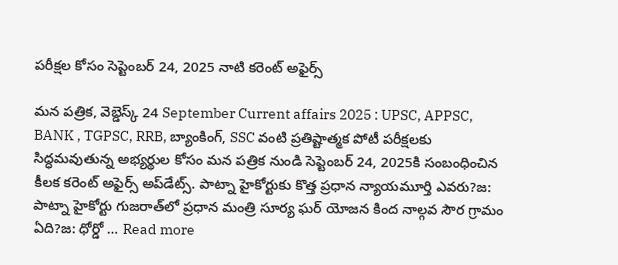పరీక్షల కోసం సెప్టెంబర్ 24, 2025 నాటి కరెంట్ అఫైర్స్

మన పత్రిక, వెబ్డెస్క్ 24 September Current affairs 2025 : UPSC, APPSC, BANK , TGPSC, RRB, బ్యాంకింగ్, SSC వంటి ప్రతిష్టాత్మక పోటీ పరీక్షలకు సిద్ధమవుతున్న అభ్యర్థుల కోసం మన పత్రిక నుండి సెప్టెంబర్ 24, 2025కి సంబంధించిన కీలక కరెంట్ అఫైర్స్ అప్‌డేట్స్. పాట్నా హైకోర్టుకు కొత్త ప్రధాన న్యాయమూర్తి ఎవరు?జ: పాట్నా హైకోర్టు గుజరాత్‌లో ప్రధాన మంత్రి సూర్య ఘర్ యోజన కింద నాల్గవ సౌర గ్రామం ఏది?జ: ధోర్డో … Read more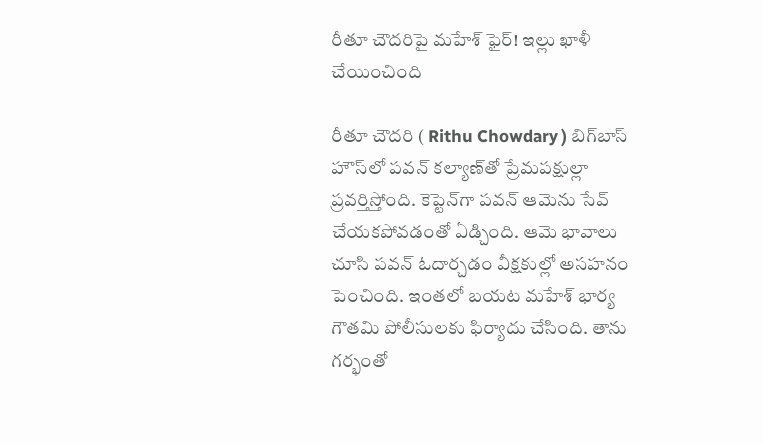రీతూ చౌదరిపై మహేశ్ ఫైర్! ఇల్లు ఖాళీ చేయించింది

రీతూ చౌదరి ( Rithu Chowdary ) బిగ్‌బాస్ హౌస్‌లో పవన్ కల్యాణ్‌తో ప్రేమపక్షుల్లా ప్రవర్తిస్తోంది. కెప్టెన్‌గా పవన్ ఆమెను సేవ్ చేయకపోవడంతో ఏడ్చింది. ఆమె భావాలు చూసి పవన్ ఓదార్చడం వీక్షకుల్లో అసహనం పెంచింది. ఇంతలో బయట మహేశ్ భార్య గౌతమి పోలీసులకు ఫిర్యాదు చేసింది. తాను గర్భంతో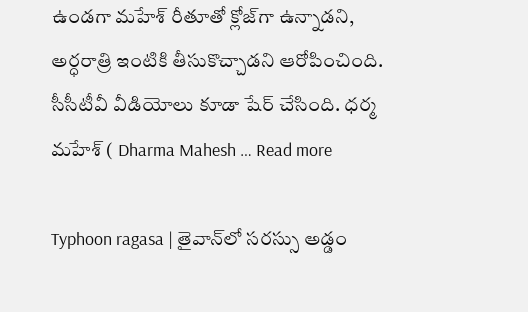ఉండగా మహేశ్ రీతూతో క్లోజ్‌గా ఉన్నాడని, అర్ధరాత్రి ఇంటికి తీసుకొచ్చాడని ఆరోపించింది. సీసీటీవీ వీడియోలు కూడా షేర్ చేసింది. ధర్మ మహేశ్ ( Dharma Mahesh … Read more

Typhoon ragasa | తైవాన్‌లో సరస్సు అడ్డం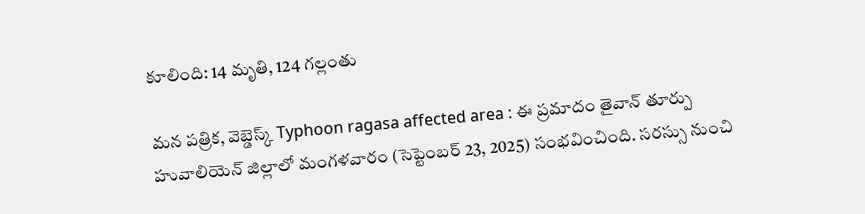కూలింది: 14 మృతి, 124 గల్లంతు

మన పత్రిక, వెబ్డెస్క్ Typhoon ragasa affected area : ఈ ప్రమాదం తైవాన్ తూర్పు హువాలియెన్ జిల్లాలో మంగళవారం (సెప్టెంబర్ 23, 2025) సంభవించింది. సరస్సు నుంచి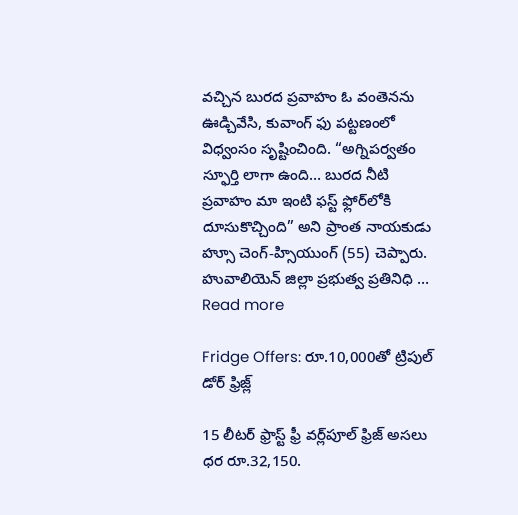వచ్చిన బురద ప్రవాహం ఓ వంతెనను ఊడ్చివేసి, కువాంగ్ ఫు పట్టణంలో విధ్వంసం సృష్టించింది. “అగ్నిపర్వతం స్ఫూర్తి లాగా ఉంది… బురద నీటి ప్రవాహం మా ఇంటి ఫస్ట్ ఫ్లోర్‌లోకి దూసుకొచ్చింది” అని ప్రాంత నాయకుడు హ్సూ చెంగ్-హ్సియుంగ్ (55) చెప్పారు. హువాలియెన్ జిల్లా ప్రభుత్వ ప్రతినిధి … Read more

Fridge Offers: రూ.10,000తో ట్రిపుల్ డోర్ ఫ్రిజ్ల్

15 లీటర్ ఫ్రాస్ట్ ఫ్రీ వర్ల్‌పూల్ ఫ్రిజ్ అసలు ధర రూ.32,150.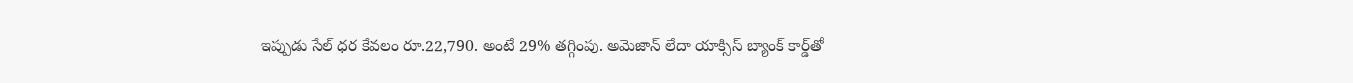ఇప్పుడు సేల్ ధర కేవలం రూ.22,790. అంటే 29% తగ్గింపు. అమెజాన్ లేదా యాక్సిస్ బ్యాంక్ కార్డ్‌తో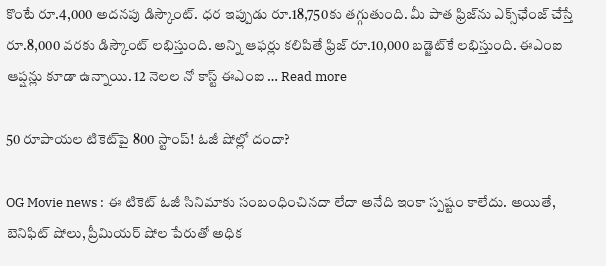కొంటే రూ.4,000 అదనపు డిస్కౌంట్. ధర ఇప్పుడు రూ.18,750కు తగ్గుతుంది. మీ పాత ఫ్రిజ్‌ను ఎక్స్‌ఛేంజ్ చేస్తే రూ.8,000 వరకు డిస్కౌంట్ లభిస్తుంది. అన్ని ఆఫర్లు కలిపితే ఫ్రిజ్ రూ.10,000 బడ్జెట్‌కే లభిస్తుంది. ఈఎంఐ ఆప్షన్లు కూడా ఉన్నాయి. 12 నెలల నో కాస్ట్ ఈఎంఐ … Read more

50 రూపాయల టికెట్‌పై 800 స్టాంప్! ఓజీ షోల్లో దందా?

OG Movie news : ఈ టికెట్ ఓజీ సినిమాకు సంబంధించినదా లేదా అనేది ఇంకా స్పష్టం కాలేదు. అయితే, బెనిఫిట్ షోలు, ప్రీమియర్ షోల పేరుతో అధిక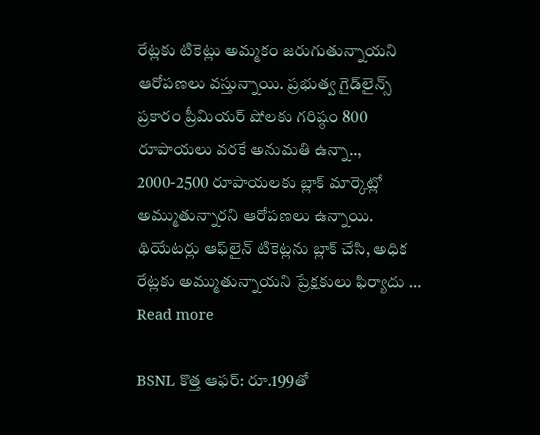రేట్లకు టికెట్లు అమ్మకం జరుగుతున్నాయని ఆరోపణలు వస్తున్నాయి. ప్రభుత్వ గైడ్‌లైన్స్ ప్రకారం ప్రీమియర్ షోలకు గరిష్ఠం 800 రూపాయలు వరకే అనుమతి ఉన్నా.., 2000-2500 రూపాయలకు బ్లాక్ మార్కెట్లో అమ్ముతున్నారని ఆరోపణలు ఉన్నాయి. థియేటర్లు ఆఫ్‌లైన్ టికెట్లను బ్లాక్ చేసి, అధిక రేట్లకు అమ్ముతున్నాయని ప్రేక్షకులు ఫిర్యాదు … Read more

BSNL కొత్త ఆఫర్: రూ.199తో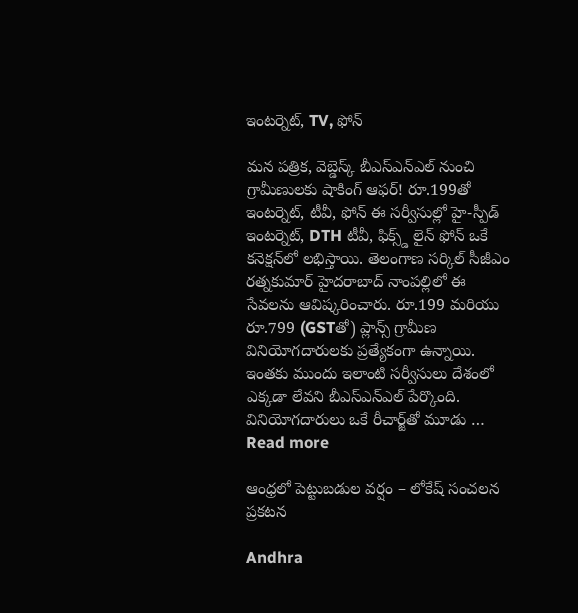ఇంటర్నెట్, TV, ఫోన్

మన పత్రిక, వెబ్డెస్క్ బీఎస్ఎన్ఎల్ నుంచి గ్రామీణులకు షాకింగ్ ఆఫర్! రూ.199తో ఇంటర్నెట్, టీవీ, ఫోన్ ఈ సర్వీసుల్లో హై-స్పీడ్ ఇంటర్నెట్, DTH టీవీ, ఫిక్స్డ్ లైన్ ఫోన్ ఒకే కనెక్షన్‌లో లభిస్తాయి. తెలంగాణ సర్కిల్ సీజీఎం రత్నకుమార్ హైదరాబాద్ నాంపల్లిలో ఈ సేవలను ఆవిష్కరించారు. రూ.199 మరియు రూ.799 (GSTతో) ప్లాన్స్ గ్రామీణ వినియోగదారులకు ప్రత్యేకంగా ఉన్నాయి. ఇంతకు ముందు ఇలాంటి సర్వీసులు దేశంలో ఎక్కడా లేవని బీఎస్ఎన్ఎల్ పేర్కొంది. వినియోగదారులు ఒకే రీచార్జ్‌తో మూడు … Read more

ఆంధ్రలో పెట్టుబడుల వర్షం – లోకేష్ సంచలన ప్రకటన

Andhra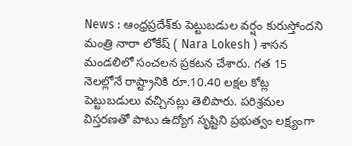News : ఆంధ్రప్రదేశ్‌కు పెట్టుబడుల వర్షం కురుస్తోందని మంత్రి నారా లోకేష్ ( Nara Lokesh ) శాసన మండలిలో సంచలన ప్రకటన చేశారు. గత 15 నెలల్లోనే రాష్ట్రానికి రూ.10.40 లక్షల కోట్ల పెట్టుబడులు వచ్చినట్లు తెలిపారు. పరిశ్రమల విస్తరణతో పాటు ఉద్యోగ సృష్టిని ప్రభుత్వం లక్ష్యంగా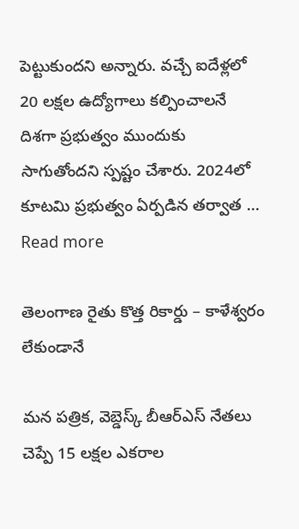పెట్టుకుందని అన్నారు. వచ్చే ఐదేళ్లలో 20 లక్షల ఉద్యోగాలు కల్పించాలనే దిశగా ప్రభుత్వం ముందుకు సాగుతోందని స్పష్టం చేశారు. 2024లో కూటమి ప్రభుత్వం ఏర్పడిన తర్వాత … Read more

తెలంగాణ రైతు కొత్త రికార్డు – కాళేశ్వరం లేకుండానే

మన పత్రిక, వెబ్డెస్క్ బీఆర్ఎస్ నేతలు చెప్పే 15 లక్షల ఎకరాల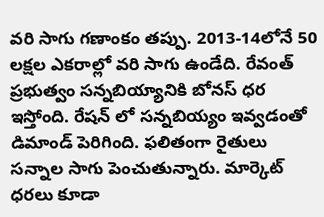వరి సాగు గణాంకం తప్పు. 2013-14లోనే 50 లక్షల ఎకరాల్లో వరి సాగు ఉండేది. రేవంత్ ప్రభుత్వం సన్నబియ్యానికి బోనస్ ధర ఇస్తోంది. రేషన్ లో సన్నబియ్యం ఇవ్వడంతో డిమాండ్ పెరిగింది. ఫలితంగా రైతులు సన్నాల సాగు పెంచుతున్నారు. మార్కెట్ ధరలు కూడా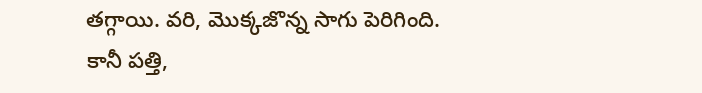తగ్గాయి. వరి, మొక్కజొన్న సాగు పెరిగింది. కానీ పత్తి,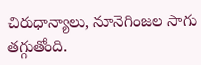చిరుధాన్యాలు, నూనెగింజల సాగు తగ్గుతోంది.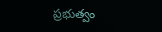ప్రభుత్వం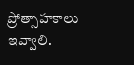ప్రోత్సాహకాలు ఇవ్వాలి.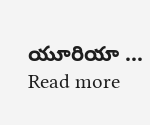యూరియా … Read more